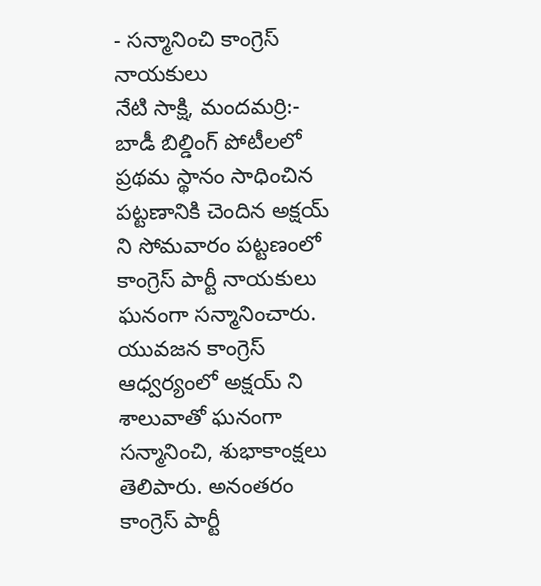- సన్మానించి కాంగ్రెస్ నాయకులు
నేటి సాక్షి, మందమర్రి:- బాడీ బిల్డింగ్ పోటీలలో ప్రథమ స్థానం సాధించిన పట్టణానికి చెందిన అక్షయ్ ని సోమవారం పట్టణంలో కాంగ్రెస్ పార్టీ నాయకులు ఘనంగా సన్మానించారు. యువజన కాంగ్రెస్ ఆధ్వర్యంలో అక్షయ్ ని శాలువాతో ఘనంగా సన్మానించి, శుభాకాంక్షలు తెలిపారు. అనంతరం కాంగ్రెస్ పార్టీ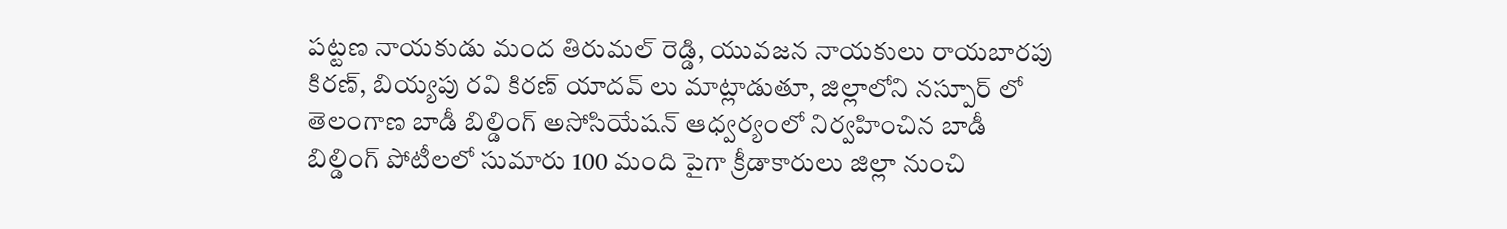పట్టణ నాయకుడు మంద తిరుమల్ రెడ్డి, యువజన నాయకులు రాయబారపు కిరణ్, బియ్యపు రవి కిరణ్ యాదవ్ లు మాట్లాడుతూ, జిల్లాలోని నస్పూర్ లో తెలంగాణ బాడీ బిల్డింగ్ అసోసియేషన్ ఆధ్వర్యంలో నిర్వహించిన బాడీ బిల్డింగ్ పోటీలలో సుమారు 100 మంది పైగా క్రీడాకారులు జిల్లా నుంచి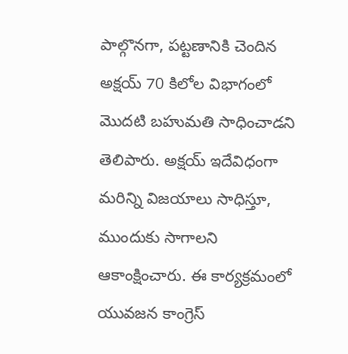పాల్గొనగా, పట్టణానికి చెందిన అక్షయ్ 70 కిలోల విభాగంలో మొదటి బహుమతి సాధించాడని తెలిపారు. అక్షయ్ ఇదేవిధంగా మరిన్ని విజయాలు సాధిస్తూ, ముందుకు సాగాలని ఆకాంక్షించారు. ఈ కార్యక్రమంలో యువజన కాంగ్రెస్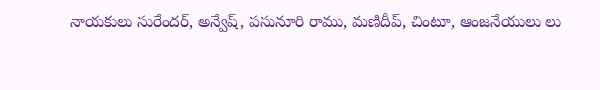నాయకులు సురేందర్, అన్వేష్, పసునూరి రాము, మణిదీప్, చింటూ, ఆంజనేయులు లు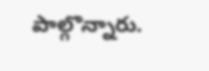పాల్గొన్నారు.